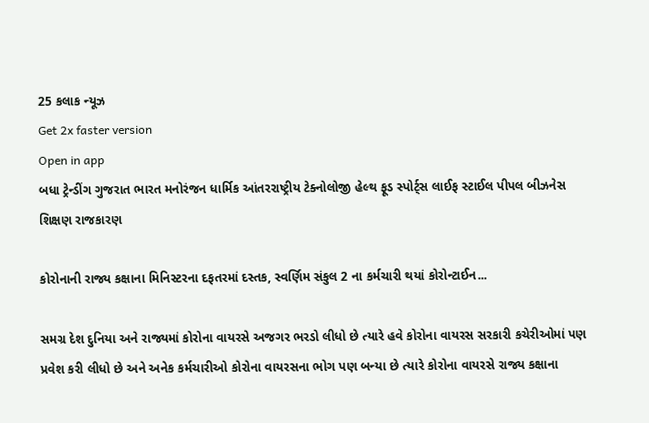25 કલાક ન્યૂઝ
Get 2x faster version
Open in app
બધા ટ્રેન્ડીંગ ગુજરાત ભારત મનોરંજન ધાર્મિક આંતરરાષ્ટ્રીય ટેક્નોલોજી હેલ્થ ફૂડ સ્પોર્ટ્સ લાઈફ સ્ટાઈલ પીપલ બીઝનેસ શિક્ષણ રાજકારણ

કોરોનાની રાજ્ય કક્ષાના મિનિસ્ટરના દફતરમાં દસ્તક, સ્વર્ણિમ સંકુલ 2 ના કર્મચારી થયાં કોરોન્ટાઈન...

સમગ્ર દેશ દુનિયા અને રાજ્યમાં કોરોના વાયરસે અજગર ભરડો લીધો છે ત્યારે હવે કોરોના વાયરસ સરકારી કચેરીઓમાં પણ પ્રવેશ કરી લીધો છે અને અનેક કર્મચારીઓ કોરોના વાયરસના ભોગ પણ બન્યા છે ત્યારે કોરોના વાયરસે રાજ્ય કક્ષાના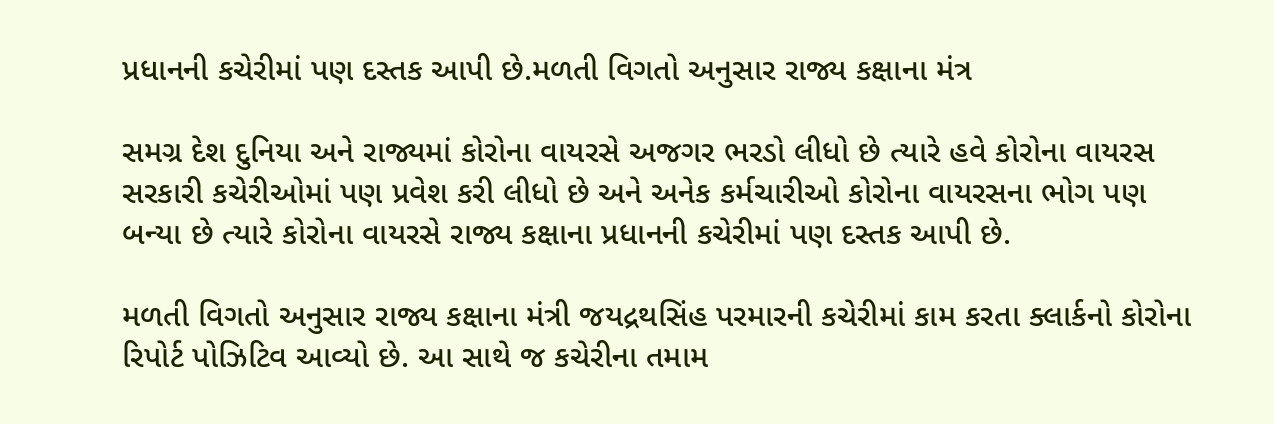પ્રધાનની કચેરીમાં પણ દસ્તક આપી છે.મળતી વિગતો અનુસાર રાજ્ય કક્ષાના મંત્ર

સમગ્ર દેશ દુનિયા અને રાજ્યમાં કોરોના વાયરસે અજગર ભરડો લીધો છે ત્યારે હવે કોરોના વાયરસ સરકારી કચેરીઓમાં પણ પ્રવેશ કરી લીધો છે અને અનેક કર્મચારીઓ કોરોના વાયરસના ભોગ પણ બન્યા છે ત્યારે કોરોના વાયરસે રાજ્ય કક્ષાના પ્રધાનની કચેરીમાં પણ દસ્તક આપી છે.

મળતી વિગતો અનુસાર રાજ્ય કક્ષાના મંત્રી જયદ્રથસિંહ પરમારની કચેરીમાં કામ કરતા ક્લાર્કનો કોરોના રિપોર્ટ પોઝિટિવ આવ્યો છે. આ સાથે જ કચેરીના તમામ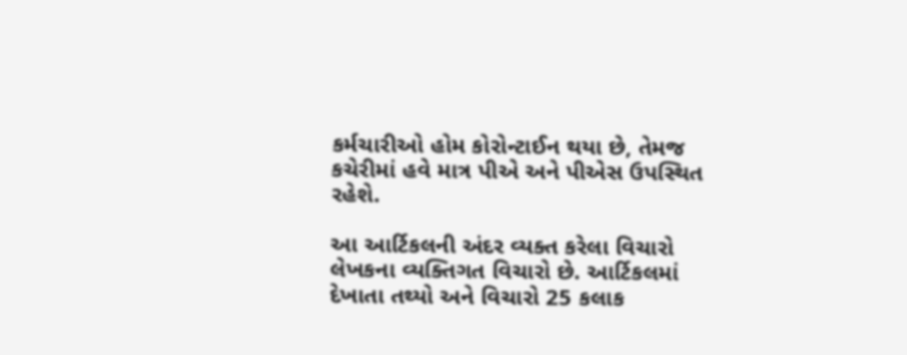કર્મચારીઓ હોમ કોરોન્ટાઈન થયા છે, તેમજ કચેરીમાં હવે માત્ર પીએ અને પીએસ ઉપસ્થિત રહેશે.

આ આર્ટિકલની અંદર વ્યક્ત કરેલા વિચારો લેખકના વ્યક્તિગત વિચારો છે. આર્ટિકલમાં દેખાતા તથ્યો અને વિચારો 25 કલાક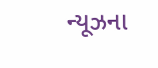ન્યૂઝના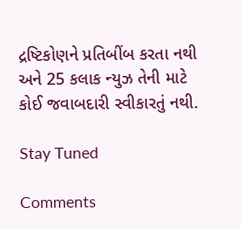દ્રષ્ટિકોણને પ્રતિબીંબ કરતા નથી અને 25 કલાક ન્યુઝ તેની માટે કોઈ જવાબદારી સ્વીકારતું નથી.

Stay Tuned

Comments